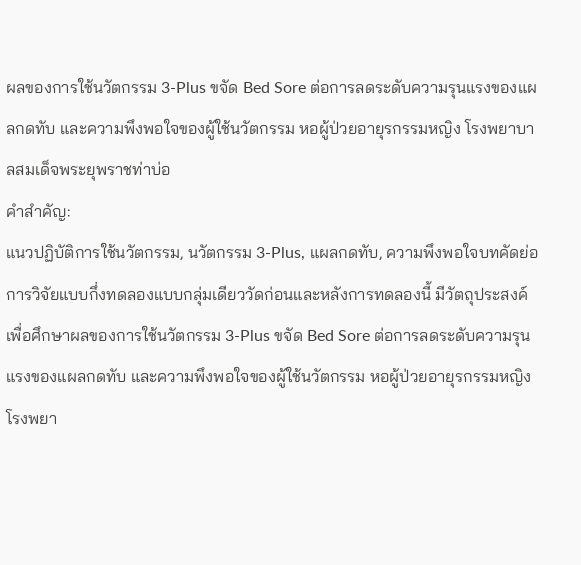ผลของการใช้นวัตกรรม 3-Plus ขจัด Bed Sore ต่อการลดระดับความรุนแรงของแผลกดทับ และความพึงพอใจของผู้ใช้นวัตกรรม หอผู้ป่วยอายุรกรรมหญิง โรงพยาบาลสมเด็จพระยุพราชท่าบ่อ
คำสำคัญ:
แนวปฏิบัติการใช้นวัตกรรม, นวัตกรรม 3-Plus, แผลกดทับ, ความพึงพอใจบทคัดย่อ
การวิจัยแบบกึ่งทดลองแบบกลุ่มเดียววัดก่อนและหลังการทดลองนี้ มีวัตถุประสงค์เพื่อศึกษาผลของการใช้นวัตกรรม 3-Plus ขจัด Bed Sore ต่อการลดระดับความรุนแรงของแผลกดทับ และความพึงพอใจของผู้ใช้นวัตกรรม หอผู้ป่วยอายุรกรรมหญิง โรงพยา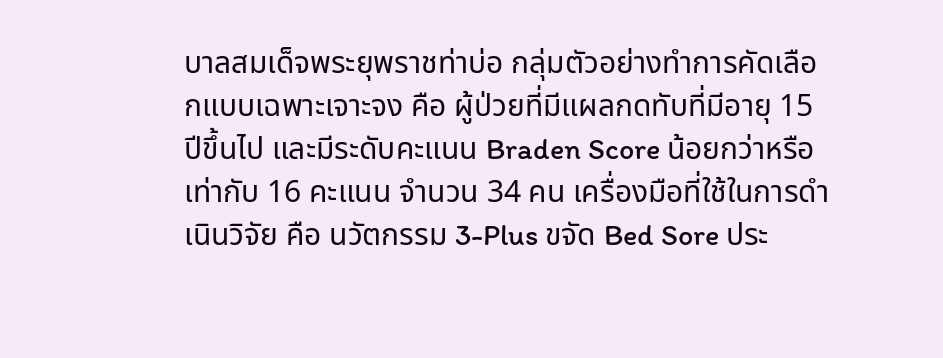บาลสมเด็จพระยุพราชท่าบ่อ กลุ่มตัวอย่างทำการคัดเลือกแบบเฉพาะเจาะจง คือ ผู้ป่วยที่มีแผลกดทับที่มีอายุ 15 ปีขึ้นไป และมีระดับคะแนน Braden Score น้อยกว่าหรือเท่ากับ 16 คะแนน จำนวน 34 คน เครื่องมือที่ใช้ในการดำเนินวิจัย คือ นวัตกรรม 3-Plus ขจัด Bed Sore ประ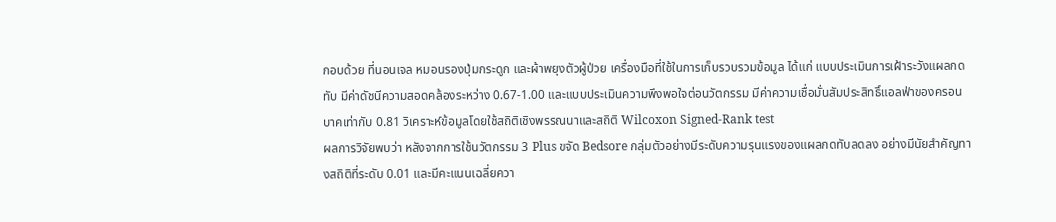กอบด้วย ที่นอนเจล หมอนรองปุ่มกระดูก และผ้าพยุงตัวผู้ป่วย เครื่องมือที่ใช้ในการเก็บรวบรวมข้อมูล ได้แก่ แบบประเมินการเฝ้าระวังแผลกดทับ มีค่าดัชนีความสอดคล้องระหว่าง 0.67-1.00 และแบบประเมินความพึงพอใจต่อนวัตกรรม มีค่าความเชื่อมั่นสัมประสิทธิ์แอลฟ่าของครอนบาคเท่ากับ 0.81 วิเคราะห์ข้อมูลโดยใช้สถิติเชิงพรรณนาและสถิติ Wilcoxon Signed-Rank test
ผลการวิจัยพบว่า หลังจากการใช้นวัตกรรม 3 Plus ขจัด Bedsore กลุ่มตัวอย่างมีระดับความรุนแรงของแผลกดทับลดลง อย่างมีนัยสำคัญทางสถิติที่ระดับ 0.01 และมีคะแนนเฉลี่ยควา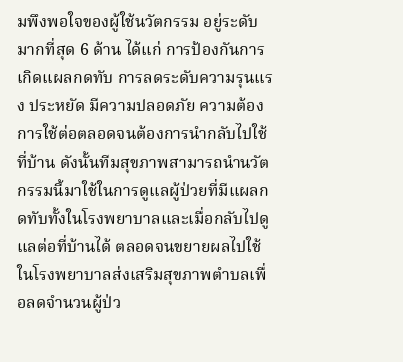มพึงพอใจของผู้ใช้นวัตกรรม อยู่ระดับมากที่สุด 6 ด้าน ได้แก่ การป้องกันการเกิดแผลกดทับ การลดระดับความรุนแรง ประหยัด มีความปลอดภัย ความต้องการใช้ต่อตลอดจนต้องการนำกลับไปใช้ที่บ้าน ดังนั้นทีมสุขภาพสามารถนำนวัตกรรมนี้มาใช้ในการดูแลผู้ป่วยที่มีแผลกดทับทั้งในโรงพยาบาลและเมื่อกลับไปดูแลต่อที่บ้านได้ ตลอดจนขยายผลไปใช้ในโรงพยาบาลส่งเสริมสุขภาพตำบลเพื่อลดจำนวนผู้ป่ว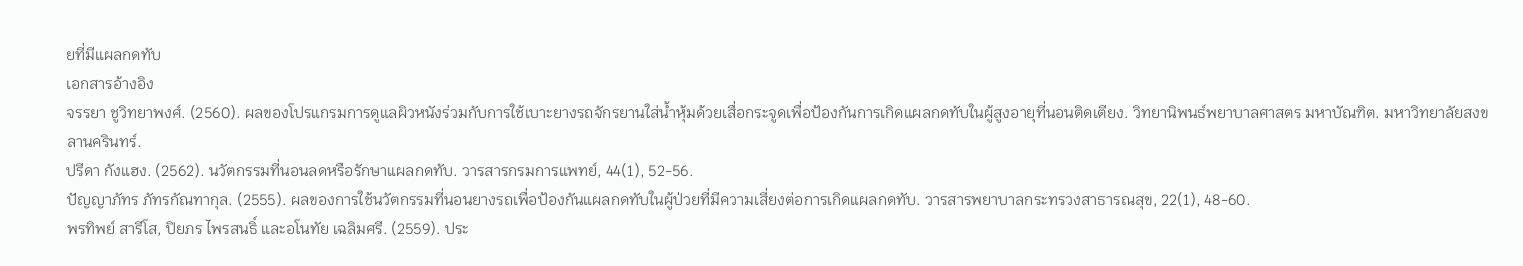ยที่มีแผลกดทับ
เอกสารอ้างอิง
จรรยา ชูวิทยาพงศ์. (2560). ผลของโปรแกรมการดูแลผิวหนังร่วมกับการใช้เบาะยางรถจักรยานใส่น้ำหุ้มด้วยเสื่อกระจูดเพื่อป้องกันการเกิดแผลกดทับในผู้สูงอายุที่นอนติดเตียง. วิทยานิพนธ์พยาบาลศาสตร มหาบัณฑิต. มหาวิทยาลัยสงขลานครินทร์.
ปรีดา กังแฮง. (2562). นวัตกรรมที่นอนลดหรือรักษาแผลกดทับ. วารสารกรมการแพทย์, 44(1), 52-56.
ปัญญาภัทร ภัทรกัณทากุล. (2555). ผลของการใช้นวัตกรรมที่นอนยางรถเพื่อป้องกันแผลกดทับในผู้ป่วยที่มีความเสี่ยงต่อการเกิดแผลกดทับ. วารสารพยาบาลกระทรวงสาธารณสุข, 22(1), 48-60.
พรทิพย์ สารีโส, ปิยภร ไพรสนธิ์ และอโนทัย เฉลิมศรี. (2559). ประ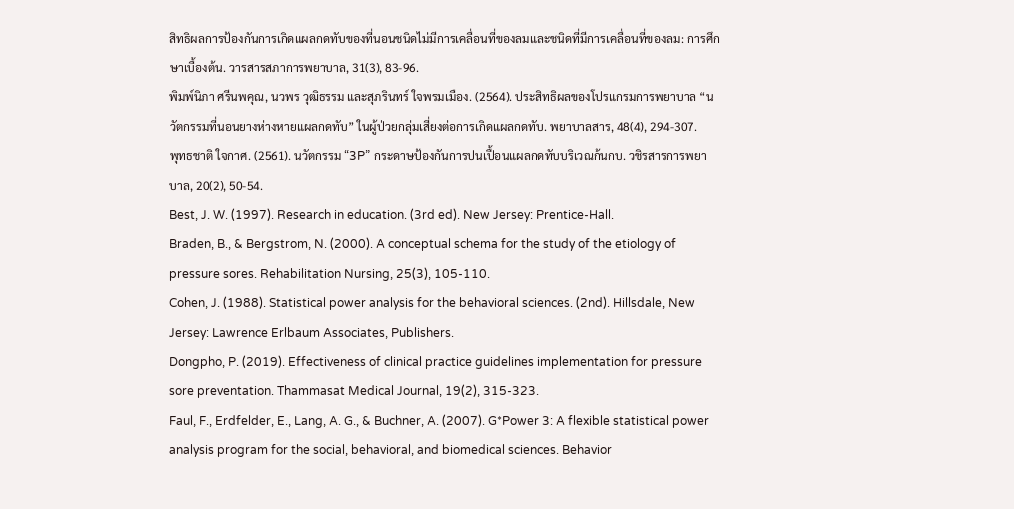สิทธิผลการป้องกันการเกิดแผลกดทับของที่นอนชนิดไม่มีการเคลื่อนที่ของลมและชนิดที่มีการเคลื่อนที่ของลม: การศึกษาเบื้องต้น. วารสารสภาการพยาบาล, 31(3), 83-96.
พิมพ์นิภา ศรีนพคุณ, นวพร วุฒิธรรม และสุภรินทร์ ใจพรมเมือง. (2564). ประสิทธิผลของโปรแกรมการพยาบาล “นวัตกรรมที่นอนยางห่างหายแผลกดทับ” ในผู้ป่วยกลุ่มเสี่ยงต่อการเกิดแผลกดทับ. พยาบาลสาร, 48(4), 294-307.
พุทธชาติ ใจกาศ. (2561). นวัตกรรม “3P” กระดาษป้องกันการปนเปื้อนแผลกดทับบริเวณก้นกบ. วชิรสารการพยาบาล, 20(2), 50-54.
Best, J. W. (1997). Research in education. (3rd ed). New Jersey: Prentice-Hall.
Braden, B., & Bergstrom, N. (2000). A conceptual schema for the study of the etiology of pressure sores. Rehabilitation Nursing, 25(3), 105-110.
Cohen, J. (1988). Statistical power analysis for the behavioral sciences. (2nd). Hillsdale, New Jersey: Lawrence Erlbaum Associates, Publishers.
Dongpho, P. (2019). Effectiveness of clinical practice guidelines implementation for pressure sore preventation. Thammasat Medical Journal, 19(2), 315-323.
Faul, F., Erdfelder, E., Lang, A. G., & Buchner, A. (2007). G*Power 3: A flexible statistical power analysis program for the social, behavioral, and biomedical sciences. Behavior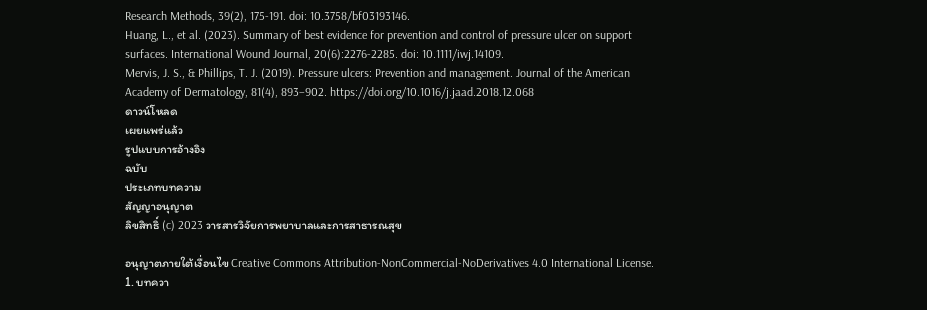Research Methods, 39(2), 175-191. doi: 10.3758/bf03193146.
Huang, L., et al. (2023). Summary of best evidence for prevention and control of pressure ulcer on support surfaces. International Wound Journal, 20(6):2276-2285. doi: 10.1111/iwj.14109.
Mervis, J. S., & Phillips, T. J. (2019). Pressure ulcers: Prevention and management. Journal of the American Academy of Dermatology, 81(4), 893–902. https://doi.org/10.1016/j.jaad.2018.12.068
ดาวน์โหลด
เผยแพร่แล้ว
รูปแบบการอ้างอิง
ฉบับ
ประเภทบทความ
สัญญาอนุญาต
ลิขสิทธิ์ (c) 2023 วารสารวิจัยการพยาบาลและการสาธารณสุข

อนุญาตภายใต้เงื่อนไข Creative Commons Attribution-NonCommercial-NoDerivatives 4.0 International License.
1. บทควา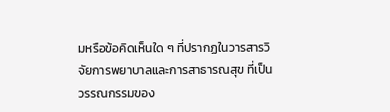มหรือข้อคิดเห็นใด ๆ ที่ปรากฏในวารสารวิจัยการพยาบาลและการสาธารณสุข ที่เป็นวรรณกรรมของ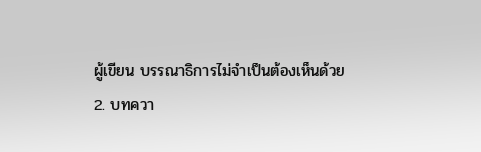ผู้เขียน บรรณาธิการไม่จำเป็นต้องเห็นด้วย
2. บทควา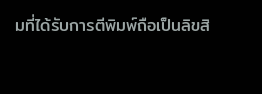มที่ได้รับการตีพิมพ์ถือเป็นลิขสิ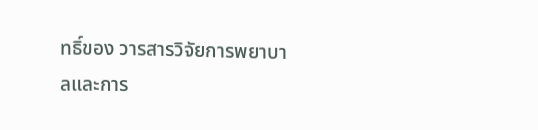ทธิ์ของ วารสารวิจัยการพยาบาลและการ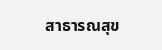สาธารณสุข